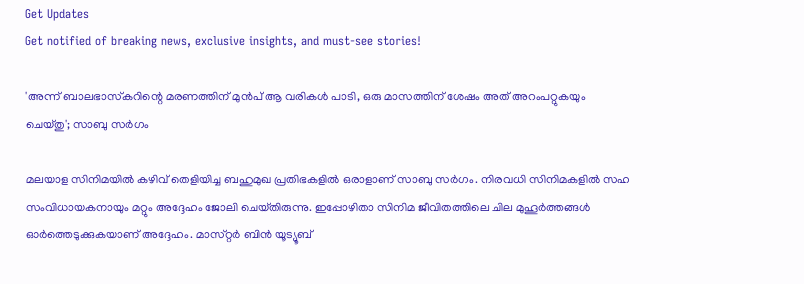Get Updates
Get notified of breaking news, exclusive insights, and must-see stories!

'അന്ന് ബാലഭാസ്‌കറിന്റെ മരണത്തിന് മുൻപ് ആ വരികൾ പാടി, ഒരു മാസത്തിന് ശേഷം അത് അറംപറ്റുകയും ചെയ്‌തു'; സാബു സർഗം

മലയാള സിനിമയിൽ കഴിവ് തെളിയിച്ച ബഹുമുഖ പ്രതിഭകളിൽ ഒരാളാണ് സാബു സർഗം. നിരവധി സിനിമകളിൽ സഹ സംവിധായകനായും മറ്റും അദ്ദേഹം ജോലി ചെയ്‌തിരുന്നു. ഇപ്പോഴിതാ സിനിമ ജീവിതത്തിലെ ചില മുഹൂർത്തങ്ങൾ ഓർത്തെടുക്കുകയാണ് അദ്ദേഹം. മാസ്‌റ്റർ ബിൻ യൂട്യൂബ്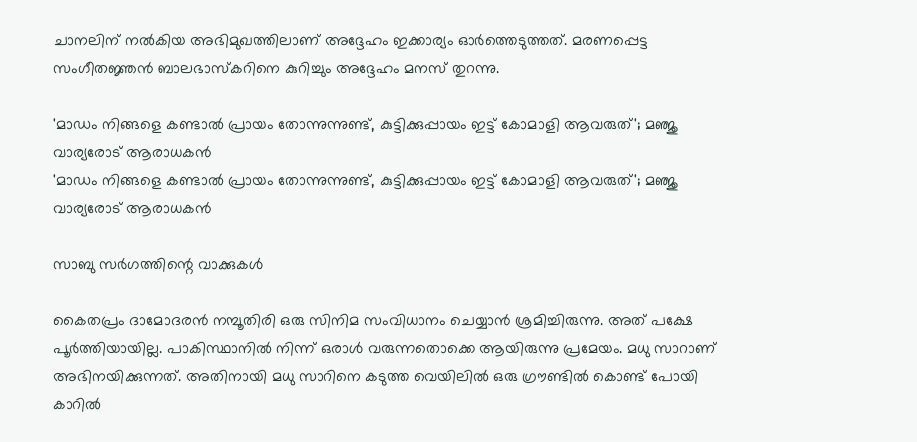ചാനലിന് നൽകിയ അഭിമുഖത്തിലാണ് അദ്ദേഹം ഇക്കാര്യം ഓർത്തെടുത്തത്. മരണപ്പെട്ട സംഗീതജ്ഞൻ ബാലഭാസ്‌കറിനെ കുറിച്ചും അദ്ദേഹം മനസ് തുറന്നു.

'മാഡം നിങ്ങളെ കണ്ടാൽ പ്രായം തോന്നുന്നുണ്ട്, കുട്ടിക്കുപ്പായം ഇട്ട് കോമാളി ആവരുത്'; മഞ്ജു വാര്യരോട് ആരാധകൻ
'മാഡം നിങ്ങളെ കണ്ടാൽ പ്രായം തോന്നുന്നുണ്ട്, കുട്ടിക്കുപ്പായം ഇട്ട് കോമാളി ആവരുത്'; മഞ്ജു വാര്യരോട് ആരാധകൻ

സാബു സർഗത്തിന്റെ വാക്കുകൾ

കൈതപ്രം ദാമോദരൻ നമ്പൂതിരി ഒരു സിനിമ സംവിധാനം ചെയ്യാൻ ശ്രമിച്ചിരുന്നു. അത് പക്ഷേ പൂർത്തിയായില്ല. പാകിസ്ഥാനിൽ നിന്ന് ഒരാൾ വരുന്നതൊക്കെ ആയിരുന്നു പ്രമേയം. മധു സാറാണ് അഭിനയിക്കുന്നത്. അതിനായി മധു സാറിനെ കടുത്ത വെയിലിൽ ഒരു ഗ്രൗണ്ടിൽ കൊണ്ട് പോയി കാറിൽ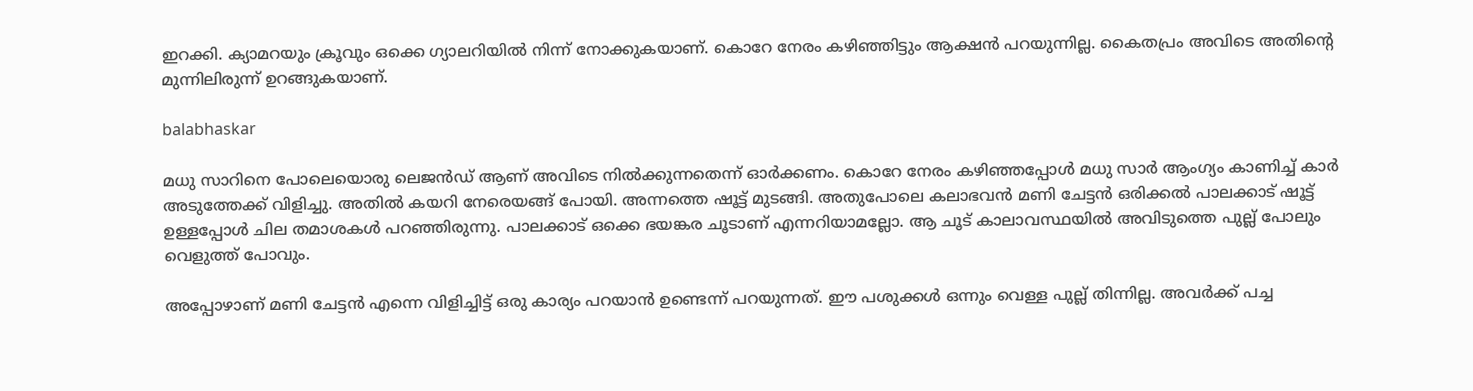ഇറക്കി. ക്യാമറയും ക്രൂവും ഒക്കെ ഗ്യാലറിയിൽ നിന്ന് നോക്കുകയാണ്. കൊറേ നേരം കഴിഞ്ഞിട്ടും ആക്ഷൻ പറയുന്നില്ല. കൈതപ്രം അവിടെ അതിന്റെ മുന്നിലിരുന്ന് ഉറങ്ങുകയാണ്.

balabhaskar

മധു സാറിനെ പോലെയൊരു ലെജൻഡ് ആണ് അവിടെ നിൽക്കുന്നതെന്ന് ഓർക്കണം. കൊറേ നേരം കഴിഞ്ഞപ്പോൾ മധു സാർ ആംഗ്യം കാണിച്ച് കാർ അടുത്തേക്ക് വിളിച്ചു. അതിൽ കയറി നേരെയങ്ങ് പോയി. അന്നത്തെ ഷൂട്ട് മുടങ്ങി. അതുപോലെ കലാഭവൻ മണി ചേട്ടൻ ഒരിക്കൽ പാലക്കാട് ഷൂട്ട് ഉള്ളപ്പോൾ ചില തമാശകൾ പറഞ്ഞിരുന്നു. പാലക്കാട് ഒക്കെ ഭയങ്കര ചൂടാണ് എന്നറിയാമല്ലോ. ആ ചൂട് കാലാവസ്ഥയിൽ അവിടുത്തെ പുല്ല് പോലും വെളുത്ത് പോവും.

അപ്പോഴാണ് മണി ചേട്ടൻ എന്നെ വിളിച്ചിട്ട് ഒരു കാര്യം പറയാൻ ഉണ്ടെന്ന് പറയുന്നത്. ഈ പശുക്കൾ ഒന്നും വെള്ള പുല്ല് തിന്നില്ല. അവർക്ക് പച്ച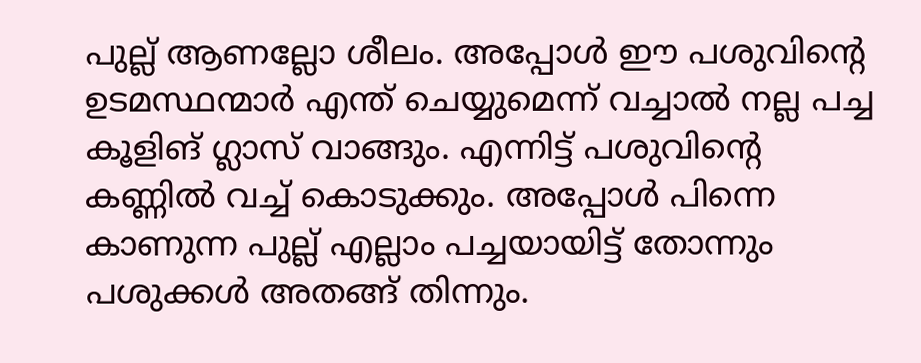പുല്ല് ആണല്ലോ ശീലം. അപ്പോൾ ഈ പശുവിന്റെ ഉടമസ്ഥന്മാർ എന്ത് ചെയ്യുമെന്ന് വച്ചാൽ നല്ല പച്ച കൂളിങ് ഗ്ലാസ് വാങ്ങും. എന്നിട്ട് പശുവിന്റെ കണ്ണിൽ വച്ച് കൊടുക്കും. അപ്പോൾ പിന്നെ കാണുന്ന പുല്ല് എല്ലാം പച്ചയായിട്ട് തോന്നും പശുക്കൾ അതങ്ങ് തിന്നും.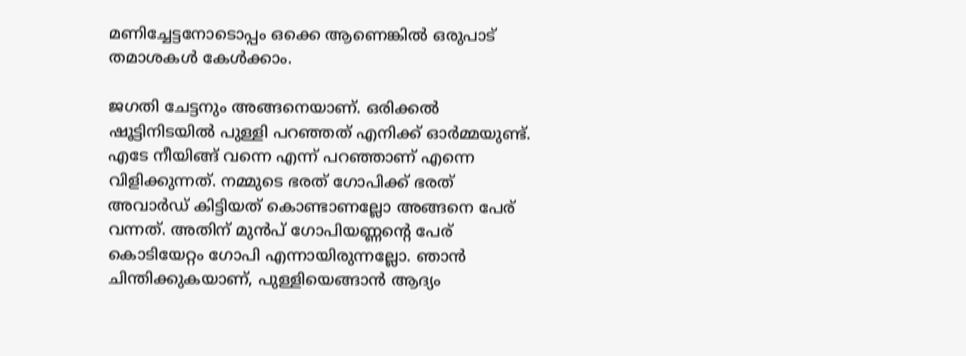മണിച്ചേട്ടനോടൊപ്പം ഒക്കെ ആണെങ്കിൽ ഒരുപാട് തമാശകൾ കേൾക്കാം.

ജഗതി ചേട്ടനും അങ്ങനെയാണ്. ഒരിക്കൽ ഷൂട്ടിനിടയിൽ പുള്ളി പറഞ്ഞത് എനിക്ക് ഓർമ്മയുണ്ട്. എടേ നീയിങ്ങ് വന്നെ എന്ന് പറഞ്ഞാണ് എന്നെ വിളിക്കുന്നത്. നമ്മുടെ ഭരത് ഗോപിക്ക് ഭരത് അവാർഡ് കിട്ടിയത് കൊണ്ടാണല്ലോ അങ്ങനെ പേര് വന്നത്. അതിന് മുൻപ് ഗോപിയണ്ണന്റെ പേര് കൊടിയേറ്റം ഗോപി എന്നായിരുന്നല്ലോ. ഞാൻ ചിന്തിക്കുകയാണ്, പുള്ളിയെങ്ങാൻ ആദ്യം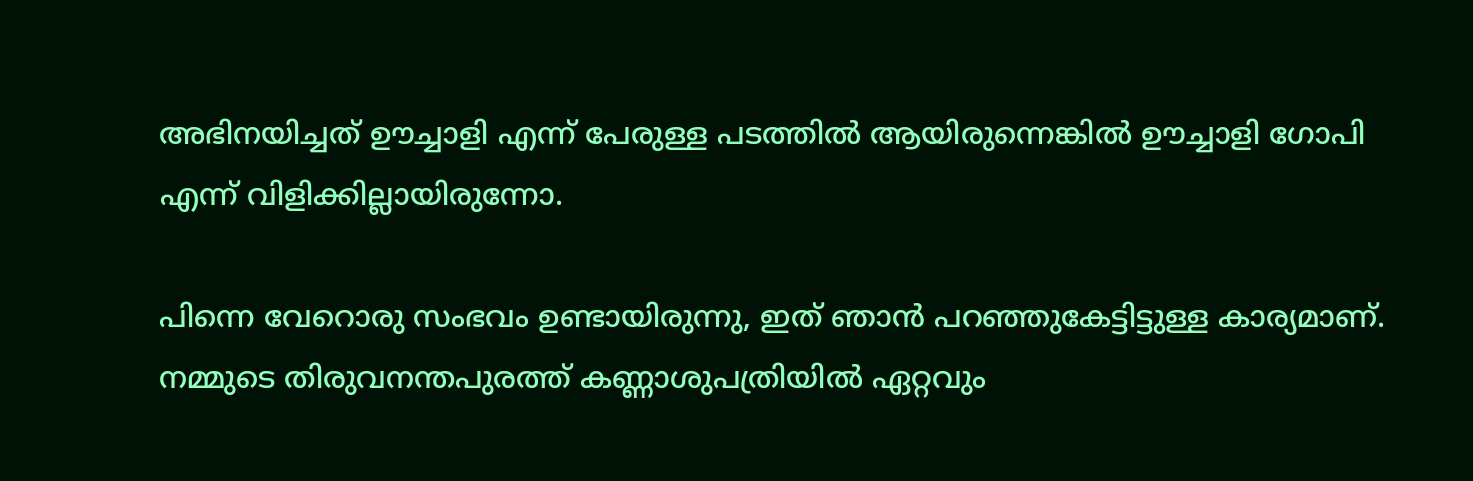അഭിനയിച്ചത് ഊച്ചാളി എന്ന് പേരുള്ള പടത്തിൽ ആയിരുന്നെങ്കിൽ ഊച്ചാളി ഗോപി എന്ന് വിളിക്കില്ലായിരുന്നോ.

പിന്നെ വേറൊരു സംഭവം ഉണ്ടായിരുന്നു, ഇത് ഞാൻ പറഞ്ഞുകേട്ടിട്ടുള്ള കാര്യമാണ്. നമ്മുടെ തിരുവനന്തപുരത്ത് കണ്ണാശുപത്രിയിൽ ഏറ്റവും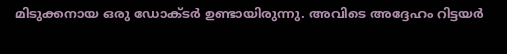മിടുക്കനായ ഒരു ഡോക്‌ടർ ഉണ്ടായിരുന്നു. അവിടെ അദ്ദേഹം റിട്ടയർ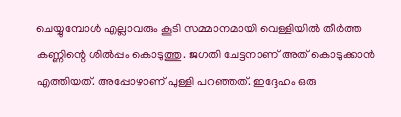ചെയ്യുമ്പോൾ എല്ലാവരും കൂടി സമ്മാനമായി വെള്ളിയിൽ തീർത്ത കണ്ണിന്റെ ശിൽപ്പം കൊടുത്തു. ജഗതി ചേട്ടനാണ് അത് കൊടുക്കാൻ എത്തിയത്. അപ്പോഴാണ് പുള്ളി പറഞ്ഞത്. ഇദ്ദേഹം ഒരു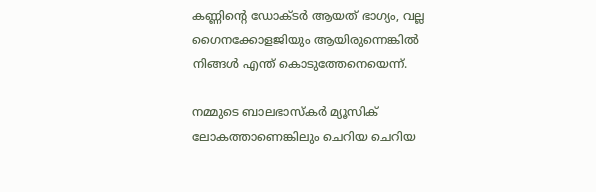കണ്ണിന്റെ ഡോക്‌ടർ ആയത് ഭാഗ്യം, വല്ല ഗൈനക്കോളജിയും ആയിരുന്നെങ്കിൽ നിങ്ങൾ എന്ത് കൊടുത്തേനെയെന്ന്.

നമ്മുടെ ബാലഭാസ്‌കർ മ്യൂസിക് ലോകത്താണെങ്കിലും ചെറിയ ചെറിയ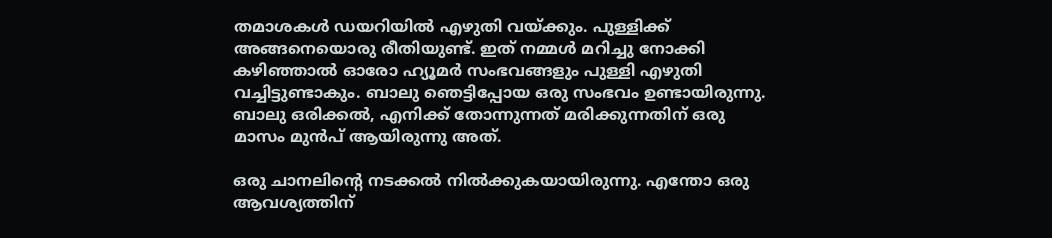തമാശകൾ ഡയറിയിൽ എഴുതി വയ്ക്കും. പുള്ളിക്ക് അങ്ങനെയൊരു രീതിയുണ്ട്. ഇത് നമ്മൾ മറിച്ചു നോക്കി കഴിഞ്ഞാൽ ഓരോ ഹ്യൂമർ സംഭവങ്ങളും പുള്ളി എഴുതി വച്ചിട്ടുണ്ടാകും. ബാലു ഞെട്ടിപ്പോയ ഒരു സംഭവം ഉണ്ടായിരുന്നു. ബാലു ഒരിക്കൽ, എനിക്ക് തോന്നുന്നത് മരിക്കുന്നതിന് ഒരു മാസം മുൻപ് ആയിരുന്നു അത്.

ഒരു ചാനലിന്റെ നടക്കൽ നിൽക്കുകയായിരുന്നു. എന്തോ ഒരു ആവശ്യത്തിന്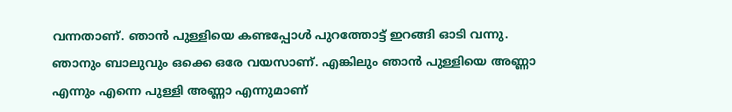വന്നതാണ്. ഞാൻ പുള്ളിയെ കണ്ടപ്പോൾ പുറത്തോട്ട് ഇറങ്ങി ഓടി വന്നു. ഞാനും ബാലുവും ഒക്കെ ഒരേ വയസാണ്. എങ്കിലും ഞാൻ പുള്ളിയെ അണ്ണാ എന്നും എന്നെ പുള്ളി അണ്ണാ എന്നുമാണ്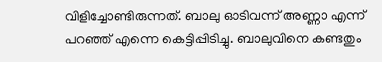വിളിച്ചോണ്ടിരുന്നത്. ബാലു ഓടിവന്ന് അണ്ണാ എന്ന് പറഞ്ഞ് എന്നെ കെട്ടിപ്പിടിച്ചു. ബാലുവിനെ കണ്ടതും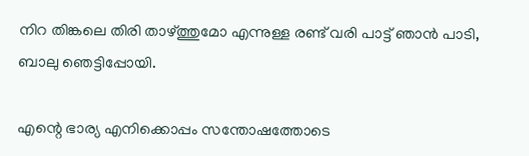നിറ തിങ്കലെ തിരി താഴ്‌ത്തുമോ എന്നുള്ള രണ്ട് വരി പാട്ട് ഞാൻ പാടി, ബാലു ഞെട്ടിപ്പോയി.

എന്റെ ഭാര്യ എനിക്കൊപ്പം സന്തോഷത്തോടെ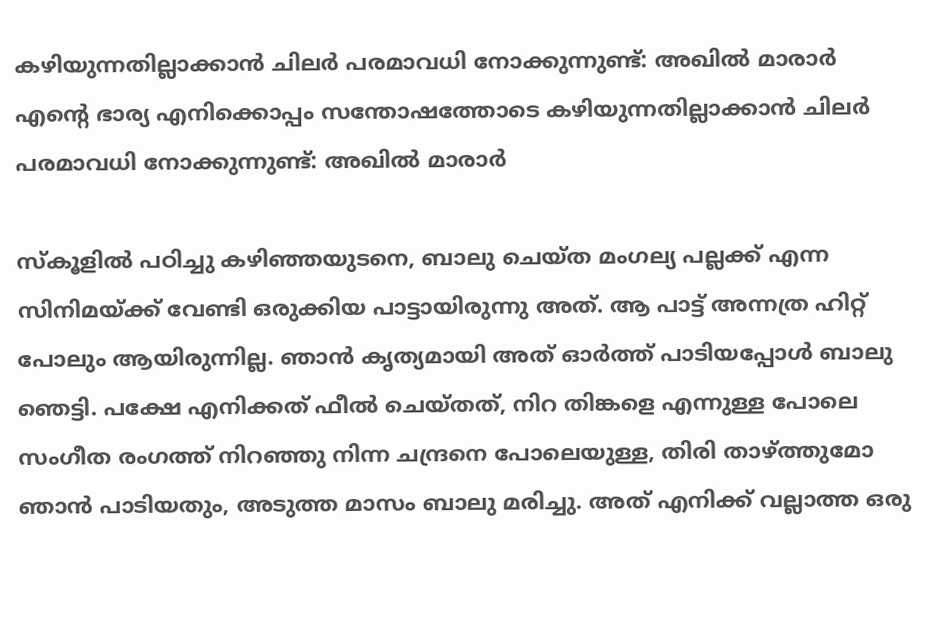കഴിയുന്നതില്ലാക്കാന്‍ ചിലര്‍ പരമാവധി നോക്കുന്നുണ്ട്: അഖില്‍ മാരാര്‍
എന്റെ ഭാര്യ എനിക്കൊപ്പം സന്തോഷത്തോടെ കഴിയുന്നതില്ലാക്കാന്‍ ചിലര്‍ പരമാവധി നോക്കുന്നുണ്ട്: അഖില്‍ മാരാര്‍

സ്‌കൂളിൽ പഠിച്ചു കഴിഞ്ഞയുടനെ, ബാലു ചെയ്‌ത മംഗല്യ പല്ലക്ക് എന്ന സിനിമയ്ക്ക് വേണ്ടി ഒരുക്കിയ പാട്ടായിരുന്നു അത്. ആ പാട്ട് അന്നത്ര ഹിറ്റ് പോലും ആയിരുന്നില്ല. ഞാൻ കൃത്യമായി അത് ഓർത്ത് പാടിയപ്പോൾ ബാലു ഞെട്ടി. പക്ഷേ എനിക്കത് ഫീൽ ചെയ്‌തത്‌, നിറ തിങ്കളെ എന്നുള്ള പോലെ സംഗീത രംഗത്ത് നിറഞ്ഞു നിന്ന ചന്ദ്രനെ പോലെയുള്ള, തിരി താഴ്ത്തുമോ ഞാൻ പാടിയതും, അടുത്ത മാസം ബാലു മരിച്ചു. അത് എനിക്ക് വല്ലാത്ത ഒരു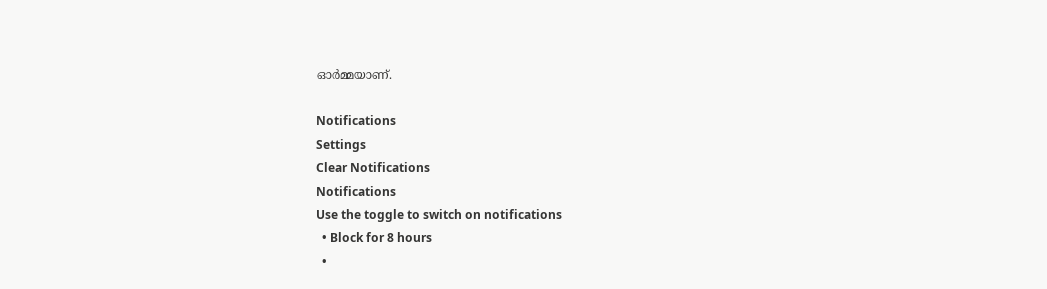ഓർമ്മയാണ്.

Notifications
Settings
Clear Notifications
Notifications
Use the toggle to switch on notifications
  • Block for 8 hours
  •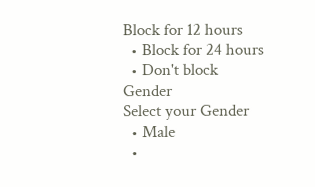Block for 12 hours
  • Block for 24 hours
  • Don't block
Gender
Select your Gender
  • Male
  •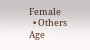Female
  • Others
Age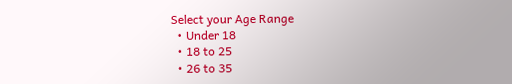Select your Age Range
  • Under 18
  • 18 to 25
  • 26 to 35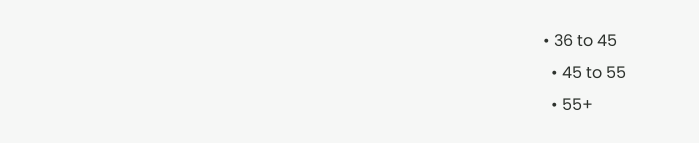• 36 to 45
  • 45 to 55
  • 55+